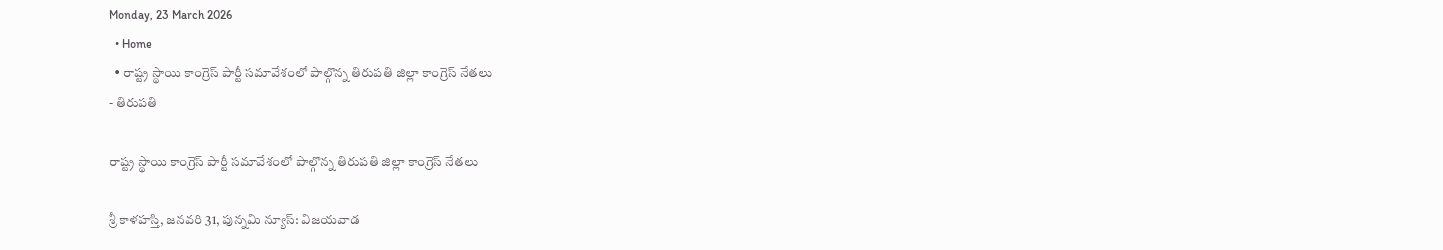Monday, 23 March 2026
  • Home
  • రాష్ట్ర స్థాయి కాంగ్రెస్ పార్టీ సమావేశంలో పాల్గొన్న తిరుపతి జిల్లా కాంగ్రెస్ నేతలు
- తిరుపతి

రాష్ట్ర స్థాయి కాంగ్రెస్ పార్టీ సమావేశంలో పాల్గొన్న తిరుపతి జిల్లా కాంగ్రెస్ నేతలు

శ్రీ కాళహస్తి, జనవరి 31, పున్నమి న్యూస్: విజయవాడ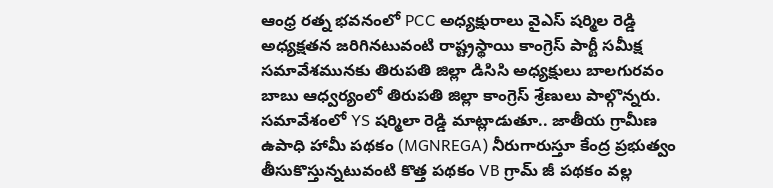ఆంధ్ర రత్న భవనంలో PCC అధ్యక్షురాలు వైఎస్ షర్మిల రెడ్డి అధ్యక్షతన జరిగినటువంటి రాష్ట్రస్థాయి కాంగ్రెస్ పార్టీ సమీక్ష సమావేశమునకు తిరుపతి జిల్లా డిసిసి అధ్యక్షులు బాలగురవం బాబు ఆధ్వర్యంలో తిరుపతి జిల్లా కాంగ్రెస్ శ్రేణులు పాల్గొన్నరు. సమావేశంలో YS షర్మిలా రెడ్డి మాట్లాడుతూ.. జాతీయ గ్రామీణ ఉపాధి హామీ పథకం (MGNREGA) నీరుగారుస్తూ కేంద్ర ప్రభుత్వం తీసుకొస్తున్నటువంటి కొత్త పథకం VB గ్రామ్ జీ పథకం వల్ల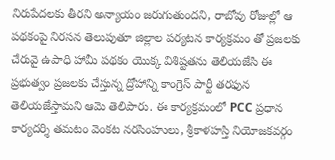నిరుపేదలకు తీరని అన్యాయం జరుగుతుందని, రాబోవు రోజుల్లో ఆ పథకంపై నిరసన తెలుపుతూ జిల్లాల పర్యటన కార్యక్రమం తో ప్రజలకు చేరువై ఉపాధి హామీ పథకం యొక్క విశిష్టతను తెలియజేసి ఈ ప్రభుత్వం ప్రజలకు చేస్తున్న ద్రోహాన్ని కాంగ్రెస్ పార్టీ తరఫున తెలియజేస్తామని ఆమె తెలిపారు. ఈ కార్యక్రమంలో PCC ప్రధాన కార్యదర్శి తమటం వెంకట నరసింహులు, శ్రీకాళహస్తి నియోజకవర్గం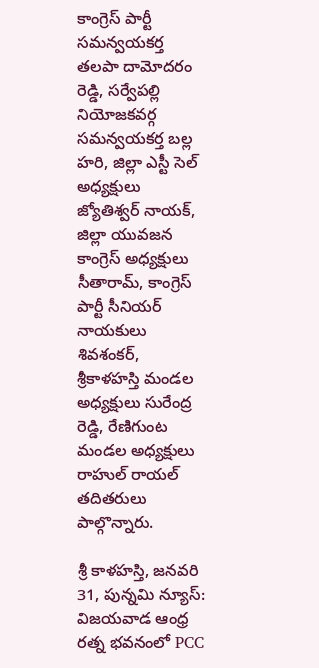కాంగ్రెస్ పార్టీ సమన్వయకర్త తలపా దామోదరం రెడ్డి, సర్వేపల్లి నియోజకవర్గ సమన్వయకర్త బల్ల హరి, జిల్లా ఎస్టీ సెల్ అధ్యక్షులు జ్యోతిశ్వర్ నాయక్, జిల్లా యువజన కాంగ్రెస్ అధ్యక్షులు సీతారామ్, కాంగ్రెస్ పార్టీ సీనియర్ నాయకులు శివశంకర్, శ్రీకాళహస్తి మండల అధ్యక్షులు సురేంద్ర రెడ్డి, రేణిగుంట మండల అధ్యక్షులు రాహుల్ రాయల్ తదితరులు పాల్గొన్నారు.

శ్రీ కాళహస్తి, జనవరి 31, పున్నమి న్యూస్: విజయవాడ ఆంధ్ర రత్న భవనంలో PCC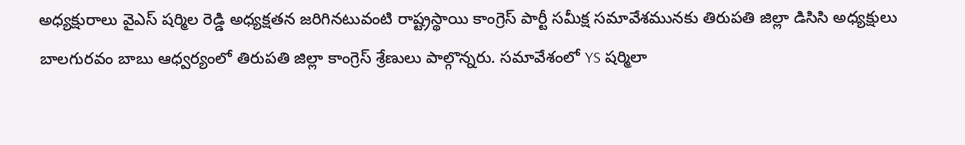అధ్యక్షురాలు వైఎస్ షర్మిల రెడ్డి అధ్యక్షతన జరిగినటువంటి రాష్ట్రస్థాయి కాంగ్రెస్ పార్టీ సమీక్ష సమావేశమునకు తిరుపతి జిల్లా డిసిసి అధ్యక్షులు బాలగురవం బాబు ఆధ్వర్యంలో తిరుపతి జిల్లా కాంగ్రెస్ శ్రేణులు పాల్గొన్నరు. సమావేశంలో YS షర్మిలా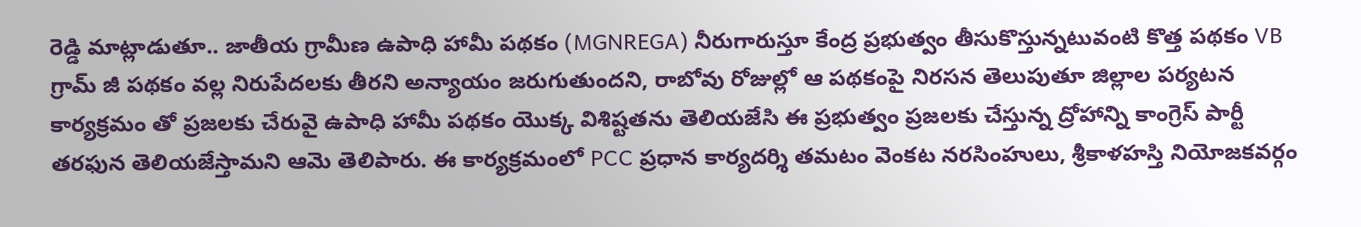రెడ్డి మాట్లాడుతూ.. జాతీయ గ్రామీణ ఉపాధి హామీ పథకం (MGNREGA) నీరుగారుస్తూ కేంద్ర ప్రభుత్వం తీసుకొస్తున్నటువంటి కొత్త పథకం VB గ్రామ్ జీ పథకం వల్ల నిరుపేదలకు తీరని అన్యాయం జరుగుతుందని, రాబోవు రోజుల్లో ఆ పథకంపై నిరసన తెలుపుతూ జిల్లాల పర్యటన కార్యక్రమం తో ప్రజలకు చేరువై ఉపాధి హామీ పథకం యొక్క విశిష్టతను తెలియజేసి ఈ ప్రభుత్వం ప్రజలకు చేస్తున్న ద్రోహాన్ని కాంగ్రెస్ పార్టీ తరఫున తెలియజేస్తామని ఆమె తెలిపారు. ఈ కార్యక్రమంలో PCC ప్రధాన కార్యదర్శి తమటం వెంకట నరసింహులు, శ్రీకాళహస్తి నియోజకవర్గం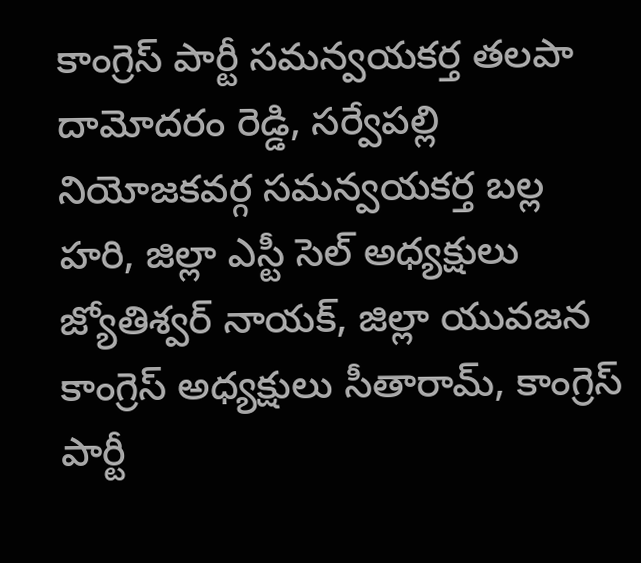కాంగ్రెస్ పార్టీ సమన్వయకర్త తలపా దామోదరం రెడ్డి, సర్వేపల్లి నియోజకవర్గ సమన్వయకర్త బల్ల హరి, జిల్లా ఎస్టీ సెల్ అధ్యక్షులు జ్యోతిశ్వర్ నాయక్, జిల్లా యువజన కాంగ్రెస్ అధ్యక్షులు సీతారామ్, కాంగ్రెస్ పార్టీ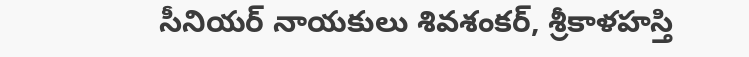సీనియర్ నాయకులు శివశంకర్, శ్రీకాళహస్తి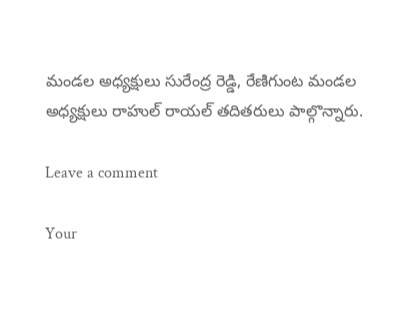మండల అధ్యక్షులు సురేంద్ర రెడ్డి, రేణిగుంట మండల అధ్యక్షులు రాహుల్ రాయల్ తదితరులు పాల్గొన్నారు.

Leave a comment

Your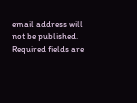email address will not be published. Required fields are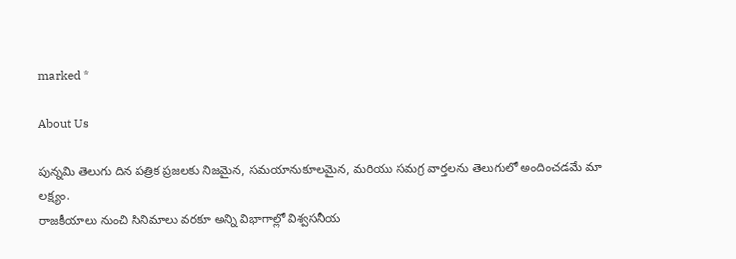marked *

About Us

పున్నమి తెలుగు దిన పత్రిక ప్రజలకు నిజమైన, సమయానుకూలమైన, మరియు సమగ్ర వార్తలను తెలుగులో అందించడమే మా లక్ష్యం.
రాజకీయాలు నుంచి సినిమాలు వరకూ అన్ని విభాగాల్లో విశ్వసనీయ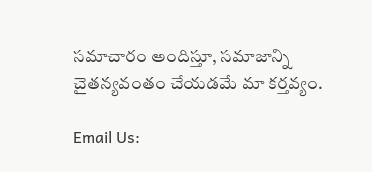సమాచారం అందిస్తూ, సమాజాన్ని చైతన్యవంతం చేయడమే మా కర్తవ్యం.

Email Us: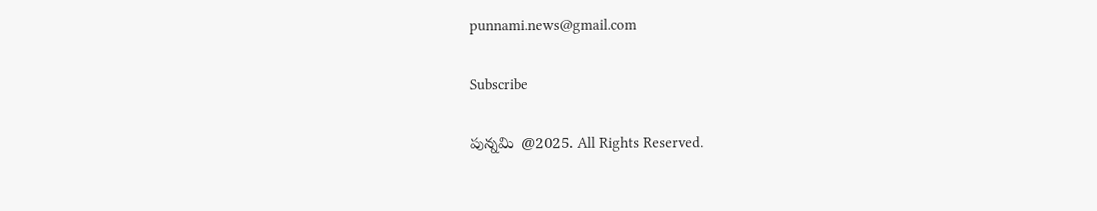punnami.news@gmail.com

Subscribe

పున్నమి  @2025. All Rights Reserved.